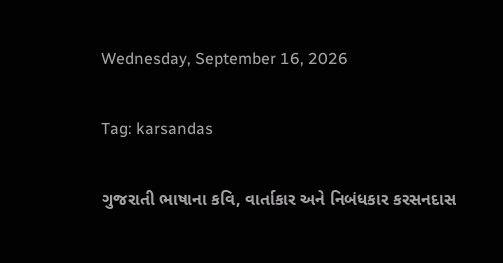Wednesday, September 16, 2026

Tag: karsandas

ગુજરાતી ભાષાના કવિ, વાર્તાકાર અને નિબંધકાર કરસનદાસ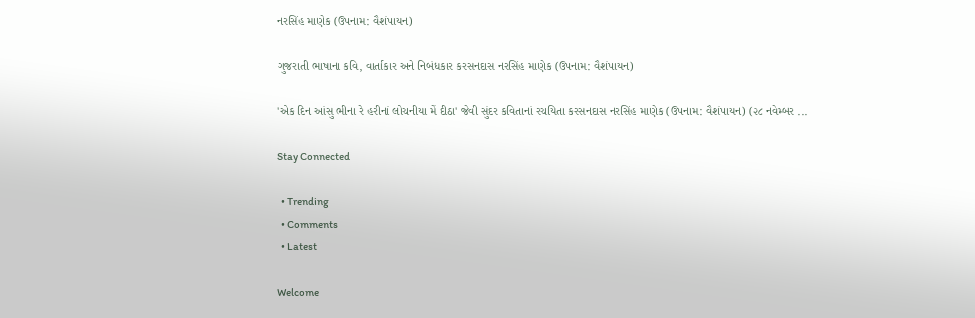નરસિંહ માણેક (ઉપનામ: વૈશંપાયન)

ગુજરાતી ભાષાના કવિ, વાર્તાકાર અને નિબંધકાર કરસનદાસ નરસિંહ માણેક (ઉપનામ: વૈશંપાયન)

'એક દિન આંસુ ભીના રે હરીનાં લોચનીયા મેં દીઠા' જેવી સુંદર કવિતાનાં રચયિતા કરસનદાસ નરસિંહ માણેક (ઉપનામ: વૈશંપાયન) (૨૮ નવેમ્બર ...

Stay Connected

  • Trending
  • Comments
  • Latest

Welcome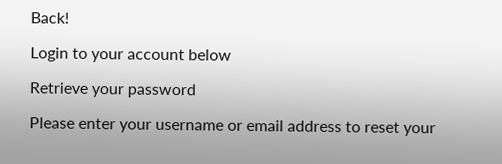Back!

Login to your account below

Retrieve your password

Please enter your username or email address to reset your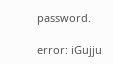password.

error: iGujju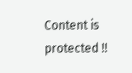Content is protected !!